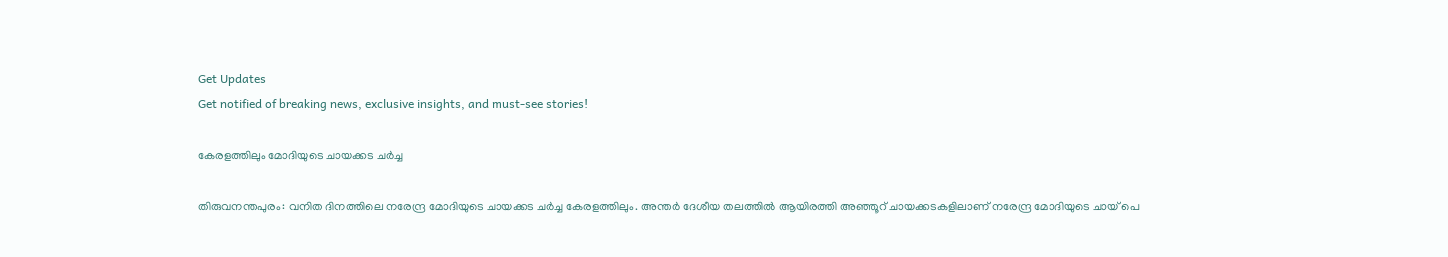Get Updates
Get notified of breaking news, exclusive insights, and must-see stories!

കേരളത്തിലും മോദിയുടെ ചായക്കട ചര്‍ച്ച

തിരുവനന്തപുരം: വനിത ദിനത്തിലെ നരേന്ദ്ര മോദിയുടെ ചായക്കട ചര്‍ച്ച കേരളത്തിലും. അന്തര്‍ ദേശീയ തലത്തില്‍ ആയിരത്തി അഞ്ഞൂറ് ചായക്കടകളിലാണ് നരേന്ദ്ര മോദിയുടെ ചായ് പെ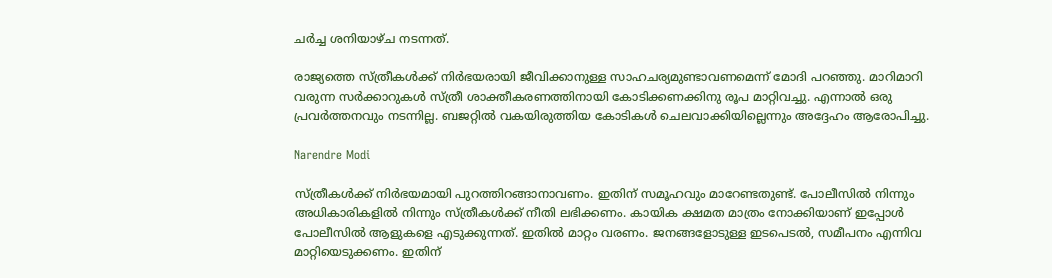ചര്‍ച്ച ശനിയാഴ്ച നടന്നത്.

രാജ്യത്തെ സ്ത്രീകള്‍ക്ക് നിര്‍ഭയരായി ജീവിക്കാനുള്ള സാഹചര്യമുണ്ടാവണമെന്ന് മോദി പറഞ്ഞു. മാറിമാറി വരുന്ന സര്‍ക്കാറുകള്‍ സ്ത്രീ ശാക്തീകരണത്തിനായി കോടിക്കണക്കിനു രൂപ മാറ്റിവച്ചു. എന്നാല്‍ ഒരു പ്രവര്‍ത്തനവും നടന്നില്ല. ബജറ്റില്‍ വകയിരുത്തിയ കോടികള്‍ ചെലവാക്കിയില്ലെന്നും അദ്ദേഹം ആരോപിച്ചു.

Narendre Modi

സ്ത്രീകള്‍ക്ക് നിര്‍ഭയമായി പുറത്തിറങ്ങാനാവണം. ഇതിന് സമൂഹവും മാറേണ്ടതുണ്ട്. പോലീസില്‍ നിന്നും അധികാരികളില്‍ നിന്നും സ്ത്രീകള്‍ക്ക് നീതി ലഭിക്കണം. കായിക ക്ഷമത മാത്രം നോക്കിയാണ് ഇപ്പോള്‍ പോലീസില്‍ ആളുകളെ എടുക്കുന്നത്. ഇതില്‍ മാറ്റം വരണം. ജനങ്ങളോടുള്ള ഇടപെടല്‍, സമീപനം എന്നിവ മാറ്റിയെടുക്കണം. ഇതിന്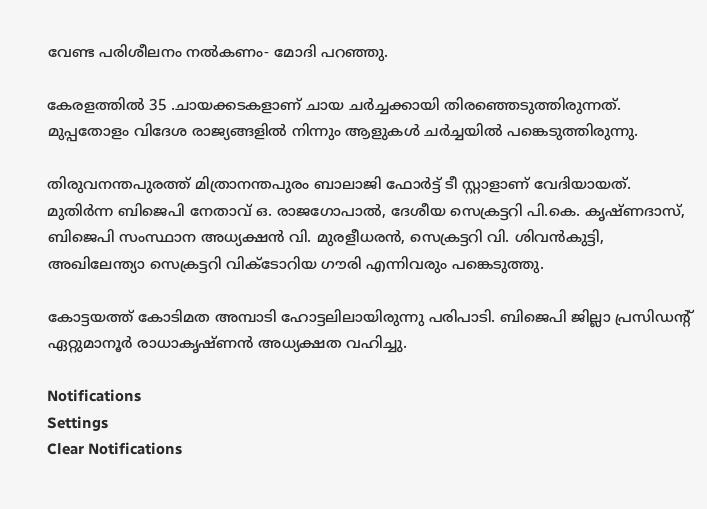വേണ്ട പരിശീലനം നല്‍കണം- മോദി പറഞ്ഞു.

കേരളത്തില്‍ 35 .ചായക്കടകളാണ് ചായ ചര്‍ച്ചക്കായി തിരഞ്ഞെടുത്തിരുന്നത്. മുപ്പതോളം വിദേശ രാജ്യങ്ങളില്‍ നിന്നും ആളുകള്‍ ചര്‍ച്ചയില്‍ പങ്കെടുത്തിരുന്നു.

തിരുവനന്തപുരത്ത് മിത്രാനന്തപുരം ബാലാജി ഫോര്‍ട്ട് ടീ സ്റ്റാളാണ് വേദിയായത്. മുതിര്‍ന്ന ബിജെപി നേതാവ് ഒ. രാജഗോപാല്‍, ദേശീയ സെക്രട്ടറി പി.കെ. കൃഷ്ണദാസ്, ബിജെപി സംസ്ഥാന അധ്യക്ഷന്‍ വി. മുരളീധരന്‍, സെക്രട്ടറി വി. ശിവന്‍കുട്ടി, അഖിലേന്ത്യാ സെക്രട്ടറി വിക്‌ടോറിയ ഗൗരി എന്നിവരും പങ്കെടുത്തു.

കോട്ടയത്ത്‌ കോടിമത അമ്പാടി ഹോട്ടലിലായിരുന്നു പരിപാടി. ബിജെപി ജില്ലാ പ്രസിഡന്റ് ഏറ്റുമാനൂര്‍ രാധാകൃഷ്ണന്‍ അധ്യക്ഷത വഹിച്ചു.

Notifications
Settings
Clear Notifications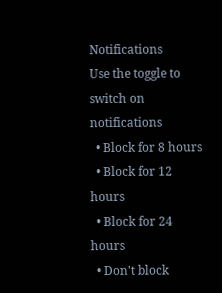Notifications
Use the toggle to switch on notifications
  • Block for 8 hours
  • Block for 12 hours
  • Block for 24 hours
  • Don't block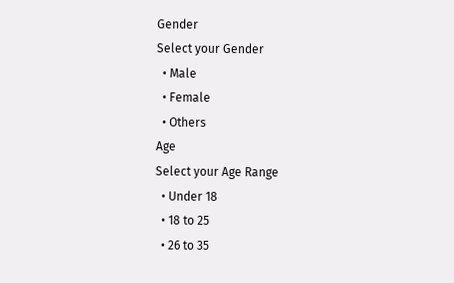Gender
Select your Gender
  • Male
  • Female
  • Others
Age
Select your Age Range
  • Under 18
  • 18 to 25
  • 26 to 35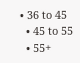• 36 to 45
  • 45 to 55
  • 55+